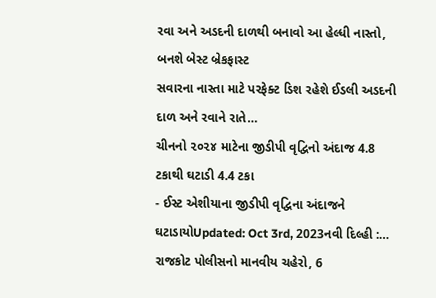રવા અને અડદની દાળથી બનાવો આ હેલ્ધી નાસ્તો, બનશે બેસ્ટ બ્રેકફાસ્ટ
સવારના નાસ્તા માટે પરફેક્ટ ડિશ રહેશે ઈડલી અડદની દાળ અને રવાને રાતે…
ચીનનો ૨૦૨૪ માટેના જીડીપી વૃદ્વિનો અંદાજ 4.8 ટકાથી ઘટાડી 4.4 ટકા
- ઈસ્ટ એશીયાના જીડીપી વૃદ્વિના અંદાજને ઘટાડાયોUpdated: Oct 3rd, 2023નવી દિલ્હી :…
રાજકોટ પોલીસનો માનવીય ચહેરો, 6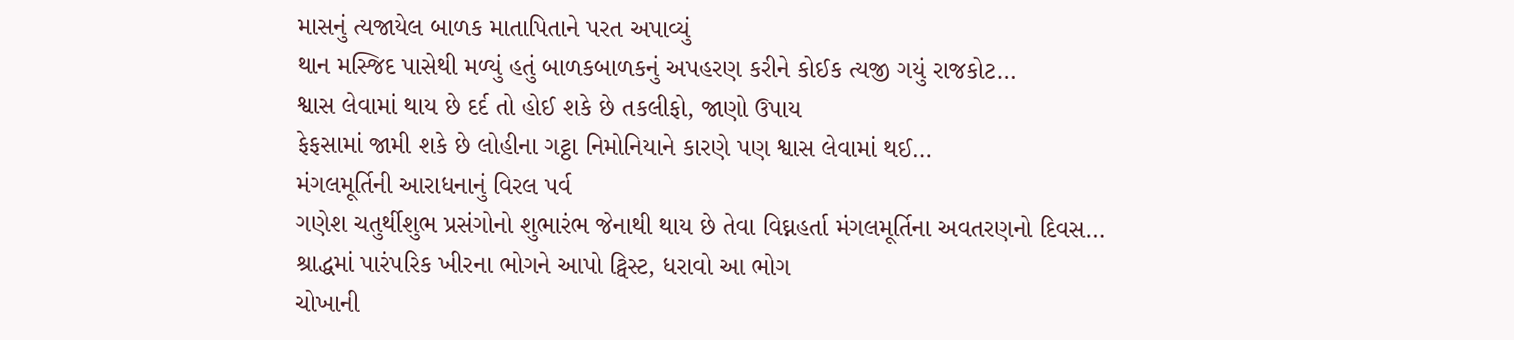માસનું ત્યજાયેલ બાળક માતાપિતાને પરત અપાવ્યું
થાન મસ્જિદ પાસેથી મળ્યું હતું બાળકબાળકનું અપહરણ કરીને કોઈક ત્યજી ગયું રાજકોટ…
શ્વાસ લેવામાં થાય છે દર્દ તો હોઈ શકે છે તકલીફો, જાણો ઉપાય
ફેફસામાં જામી શકે છે લોહીના ગટ્ઠા નિમોનિયાને કારણે પણ શ્વાસ લેવામાં થઈ…
મંગલમૂર્તિની આરાધનાનું વિરલ પર્વ
ગણેશ ચતુર્થીશુભ પ્રસંગોનો શુભારંભ જેનાથી થાય છે તેવા વિઘ્નહર્તા મંગલમૂર્તિના અવતરણનો દિવસ…
શ્રાદ્ધમાં પારંપરિક ખીરના ભોગને આપો ટ્વિસ્ટ, ધરાવો આ ભોગ
ચોખાની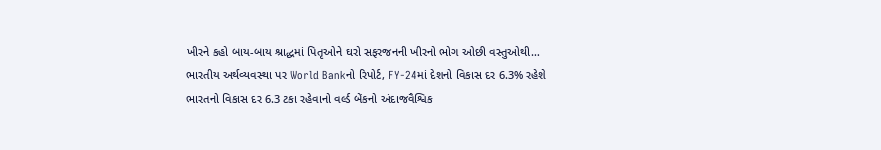ખીરને કહો બાય-બાય શ્રાદ્ધમાં પિતૃઓને ઘરો સફરજનની ખીરનો ભોગ ઓછી વસ્તુઓથી…
ભારતીય અર્થવ્યવસ્થા પર World Bankનો રિપોર્ટ, FY-24માં દેશનો વિકાસ દર 6.3% રહેશે
ભારતનો વિકાસ દર 6.3 ટકા રહેવાનો વર્લ્ડ બેંકનો અંદાજવૈશ્વિક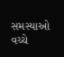સમસ્યાઓ વચ્ચે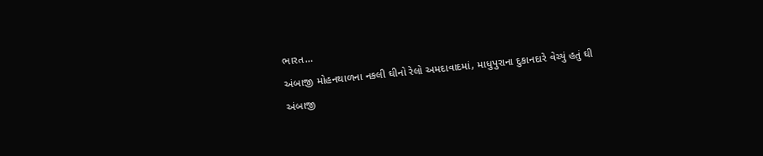ભારત…
અંબાજી મોહનથાળના નકલી ઘીનો રેલો અમદાવાદમાં, માધુપુરાના દુકાનદારે વેચ્યું હતું ઘી
અંબાજી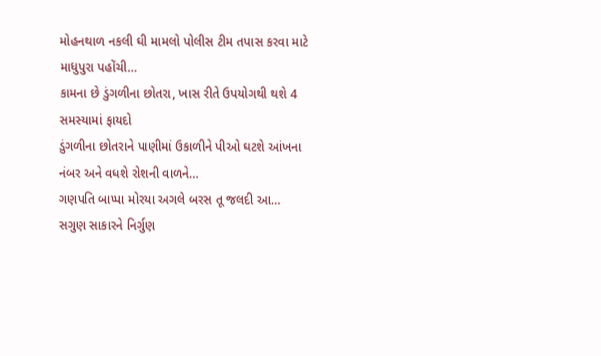મોહનથાળ નકલી ઘી મામલો પોલીસ ટીમ તપાસ કરવા માટે માધુપુરા પહોંચી…
કામના છે ડુંગળીના છોતરા, ખાસ રીતે ઉપયોગથી થશે 4 સમસ્યામાં ફાયદો
ડુંગળીના છોતરાને પાણીમાં ઉકાળીને પીઓ ઘટશે આંખના નંબર અને વધશે રોશની વાળને…
ગણપતિ બાપ્પા મોરયા અગલે બરસ તૂ જલદી આ…
સગુણ સાકારને નિર્ગુણ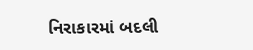નિરાકારમાં બદલી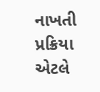નાખતી પ્રક્રિયા એટલે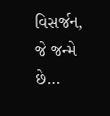વિસર્જન, જે જન્મે છે…